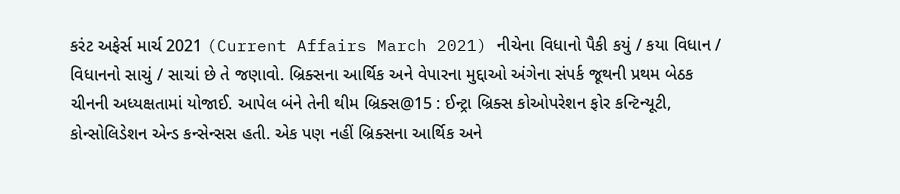કરંટ અફેર્સ માર્ચ 2021 (Current Affairs March 2021) નીચેના વિધાનો પૈકી કયું / કયા વિધાન / વિધાનનો સાચું / સાચાં છે તે જણાવો. બ્રિક્સના આર્થિક અને વેપારના મુદ્દાઓ અંગેના સંપર્ક જૂથની પ્રથમ બેઠક ચીનની અધ્યક્ષતામાં યોજાઈ. આપેલ બંને તેની થીમ બ્રિક્સ@15 : ઈન્ટ્રા બ્રિક્સ કોઓપરેશન ફોર કન્ટિન્યૂટી, કોન્સોલિડેશન એન્ડ કન્સેન્સસ હતી. એક પણ નહીં બ્રિક્સના આર્થિક અને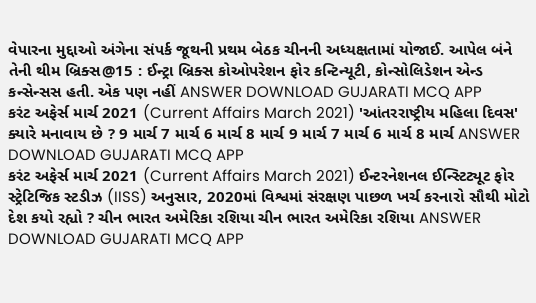વેપારના મુદ્દાઓ અંગેના સંપર્ક જૂથની પ્રથમ બેઠક ચીનની અધ્યક્ષતામાં યોજાઈ. આપેલ બંને તેની થીમ બ્રિક્સ@15 : ઈન્ટ્રા બ્રિક્સ કોઓપરેશન ફોર કન્ટિન્યૂટી, કોન્સોલિડેશન એન્ડ કન્સેન્સસ હતી. એક પણ નહીં ANSWER DOWNLOAD GUJARATI MCQ APP
કરંટ અફેર્સ માર્ચ 2021 (Current Affairs March 2021) 'આંતરરાષ્ટ્રીય મહિલા દિવસ' ક્યારે મનાવાય છે ? 9 માર્ચ 7 માર્ચ 6 માર્ચ 8 માર્ચ 9 માર્ચ 7 માર્ચ 6 માર્ચ 8 માર્ચ ANSWER DOWNLOAD GUJARATI MCQ APP
કરંટ અફેર્સ માર્ચ 2021 (Current Affairs March 2021) ઈન્ટરનેશનલ ઈન્સ્ટિટ્યૂટ ફોર સ્ટ્રેટિજિક સ્ટડીઝ (IISS) અનુસાર, 2020માં વિશ્વમાં સંરક્ષણ પાછળ ખર્ચ કરનારો સૌથી મોટો દેશ કયો રહ્યો ? ચીન ભારત અમેરિકા રશિયા ચીન ભારત અમેરિકા રશિયા ANSWER DOWNLOAD GUJARATI MCQ APP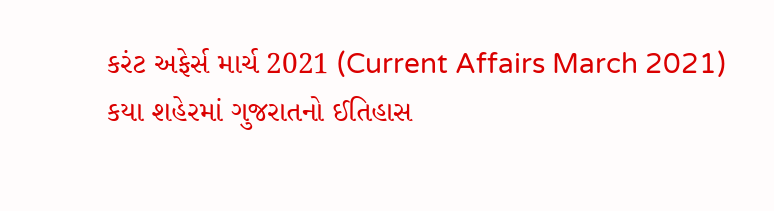કરંટ અફેર્સ માર્ચ 2021 (Current Affairs March 2021) કયા શહેરમાં ગુજરાતનો ઈતિહાસ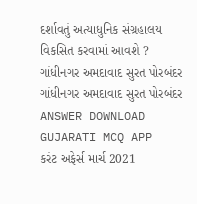દર્શાવતું અત્યાધુનિક સંગ્રહાલય વિકસિત કરવામાં આવશે ? ગાંધીનગર અમદાવાદ સુરત પોરબંદર ગાંધીનગર અમદાવાદ સુરત પોરબંદર ANSWER DOWNLOAD GUJARATI MCQ APP
કરંટ અફેર્સ માર્ચ 2021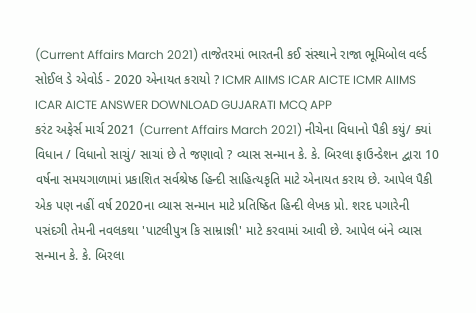(Current Affairs March 2021) તાજેતરમાં ભારતની કઈ સંસ્થાને રાજા ભૂમિબોલ વર્લ્ડ સોઈલ ડે એવોર્ડ - 2020 એનાયત કરાયો ? ICMR AIIMS ICAR AICTE ICMR AIIMS ICAR AICTE ANSWER DOWNLOAD GUJARATI MCQ APP
કરંટ અફેર્સ માર્ચ 2021 (Current Affairs March 2021) નીચેના વિધાનો પૈકી કયું/ ક્યાં વિધાન / વિધાનો સાચું/ સાચાં છે તે જણાવો ? વ્યાસ સન્માન કે. કે. બિરલા ફાઉન્ડેશન દ્વારા 10 વર્ષના સમયગાળામાં પ્રકાશિત સર્વશ્રેષ્ઠ હિન્દી સાહિત્યકૃતિ માટે એનાયત કરાય છે. આપેલ પૈકી એક પણ નહીં વર્ષ 2020ના વ્યાસ સન્માન માટે પ્રતિષ્ઠિત હિન્દી લેખક પ્રો. શરદ પગારેની પસંદગી તેમની નવલકથા 'પાટલીપુત્ર કિ સામ્રાજ્ઞી' માટે કરવામાં આવી છે. આપેલ બંને વ્યાસ સન્માન કે. કે. બિરલા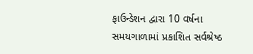ફાઉન્ડેશન દ્વારા 10 વર્ષના સમયગાળામાં પ્રકાશિત સર્વશ્રેષ્ઠ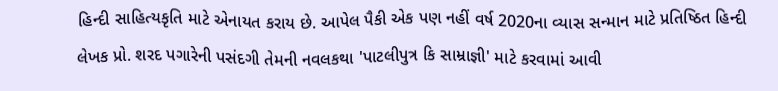હિન્દી સાહિત્યકૃતિ માટે એનાયત કરાય છે. આપેલ પૈકી એક પણ નહીં વર્ષ 2020ના વ્યાસ સન્માન માટે પ્રતિષ્ઠિત હિન્દી લેખક પ્રો. શરદ પગારેની પસંદગી તેમની નવલકથા 'પાટલીપુત્ર કિ સામ્રાજ્ઞી' માટે કરવામાં આવી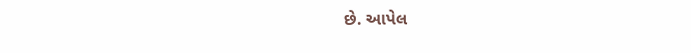છે. આપેલ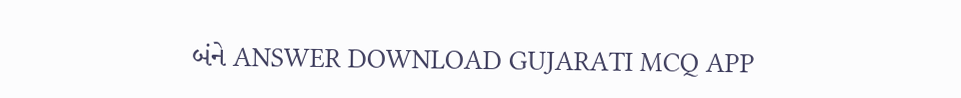બંને ANSWER DOWNLOAD GUJARATI MCQ APP